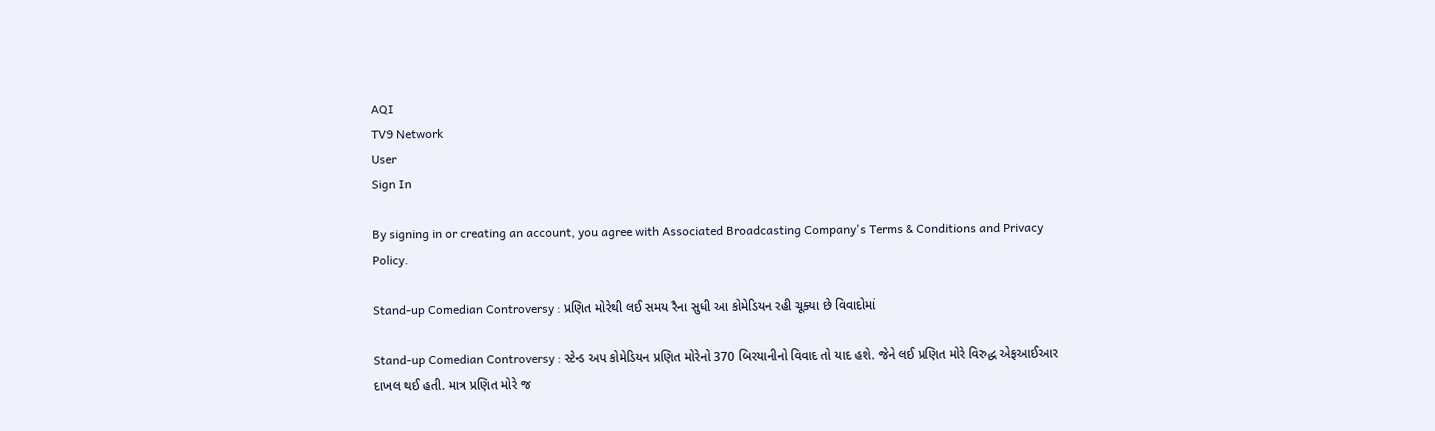AQI
TV9 Network
User
Sign In

By signing in or creating an account, you agree with Associated Broadcasting Company's Terms & Conditions and Privacy Policy.

Stand-up Comedian Controversy : પ્રણિત મોરેથી લઈ સમય રૈના સુધી આ કોમેડિયન રહી ચૂક્યા છે વિવાદોમાં

Stand-up Comedian Controversy : સ્ટેન્ડ અપ કોમેડિયન પ્રણિત મોરેનો 370 બિરયાનીનો વિવાદ તો યાદ હશે. જેને લઈ પ્રણિત મોરે વિરુદ્ધ એફઆઈઆર દાખલ થઈ હતી. માત્ર પ્રણિત મોરે જ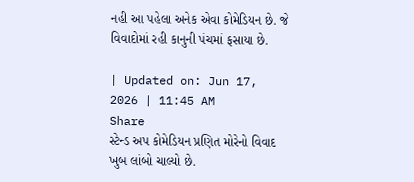નહી આ પહેલા અનેક એવા કોમેડિયન છે. જે વિવાદોમાં રહી કાનુની પંચમાં ફસાયા છે.

| Updated on: Jun 17, 2026 | 11:45 AM
Share
સ્ટેન્ડ અપ કોમેડિયન પ્રણિત મોરેનો વિવાદ ખુબ લાંબો ચાલ્યો છે.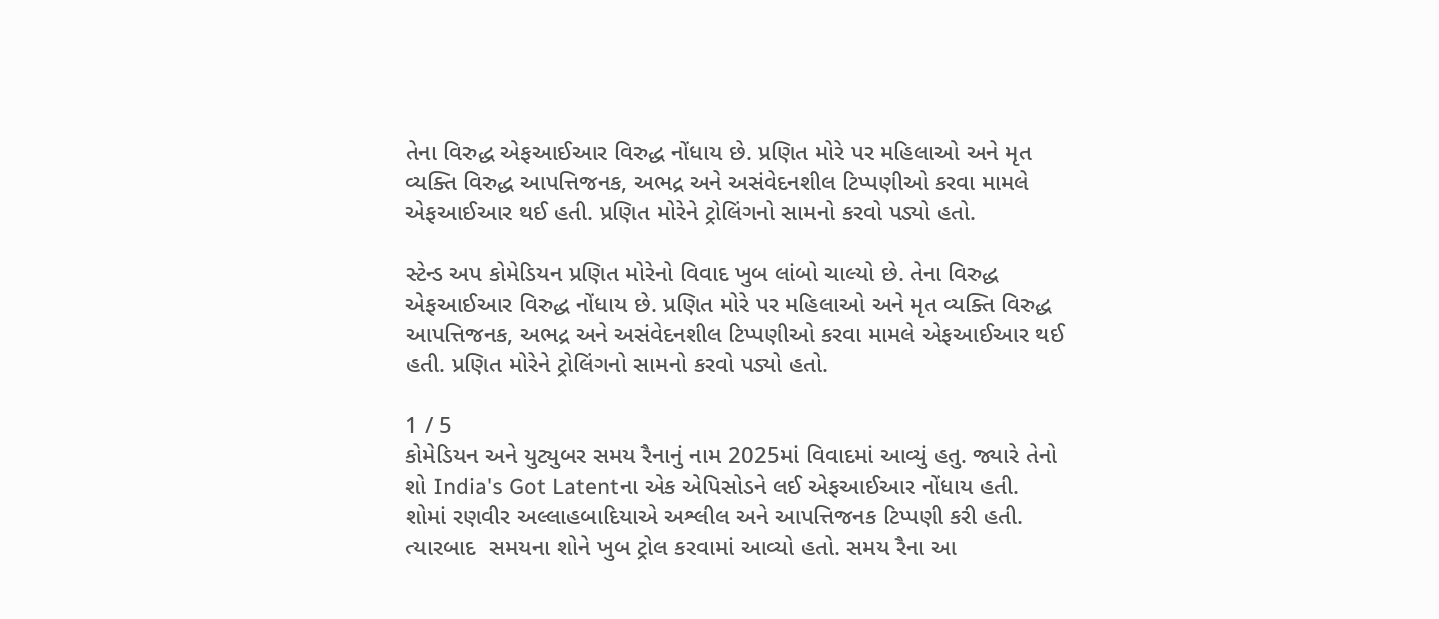તેના વિરુદ્ધ એફઆઈઆર વિરુદ્ધ નોંધાય છે. પ્રણિત મોરે પર મહિલાઓ અને મૃત વ્યક્તિ વિરુદ્ધ આપત્તિજનક, અભદ્ર અને અસંવેદનશીલ ટિપ્પણીઓ કરવા મામલે એફઆઈઆર થઈ હતી. પ્રણિત મોરેને ટ્રોલિંગનો સામનો કરવો પડ્યો હતો.

સ્ટેન્ડ અપ કોમેડિયન પ્રણિત મોરેનો વિવાદ ખુબ લાંબો ચાલ્યો છે. તેના વિરુદ્ધ એફઆઈઆર વિરુદ્ધ નોંધાય છે. પ્રણિત મોરે પર મહિલાઓ અને મૃત વ્યક્તિ વિરુદ્ધ આપત્તિજનક, અભદ્ર અને અસંવેદનશીલ ટિપ્પણીઓ કરવા મામલે એફઆઈઆર થઈ હતી. પ્રણિત મોરેને ટ્રોલિંગનો સામનો કરવો પડ્યો હતો.

1 / 5
કોમેડિયન અને યુટ્યુબર સમય રૈનાનું નામ 2025માં વિવાદમાં આવ્યું હતુ. જ્યારે તેનો શો India's Got Latentના એક એપિસોડને લઈ એફઆઈઆર નોંધાય હતી. શોમાં રણવીર અલ્લાહબાદિયાએ અશ્લીલ અને આપત્તિજનક ટિપ્પણી કરી હતી. ત્યારબાદ  સમયના શોને ખુબ ટ્રોલ કરવામાં આવ્યો હતો. સમય રૈના આ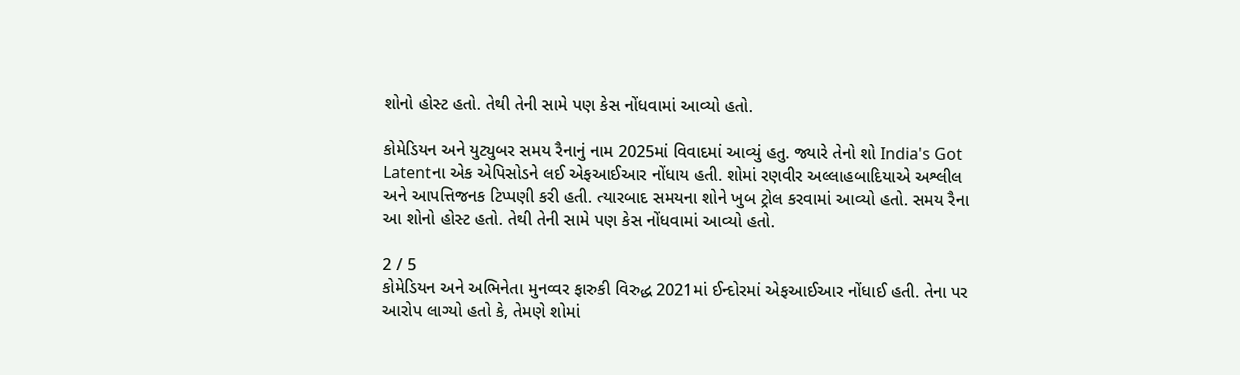શોનો હોસ્ટ હતો. તેથી તેની સામે પણ કેસ નોંધવામાં આવ્યો હતો.

કોમેડિયન અને યુટ્યુબર સમય રૈનાનું નામ 2025માં વિવાદમાં આવ્યું હતુ. જ્યારે તેનો શો India's Got Latentના એક એપિસોડને લઈ એફઆઈઆર નોંધાય હતી. શોમાં રણવીર અલ્લાહબાદિયાએ અશ્લીલ અને આપત્તિજનક ટિપ્પણી કરી હતી. ત્યારબાદ સમયના શોને ખુબ ટ્રોલ કરવામાં આવ્યો હતો. સમય રૈના આ શોનો હોસ્ટ હતો. તેથી તેની સામે પણ કેસ નોંધવામાં આવ્યો હતો.

2 / 5
કોમેડિયન અને અભિનેતા મુનવ્વર ફારુકી વિરુદ્ધ 2021માં ઈન્દોરમાં એફઆઈઆર નોંધાઈ હતી. તેના પર આરોપ લાગ્યો હતો કે, તેમણે શોમાં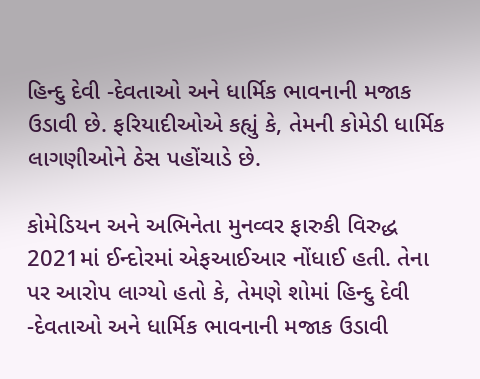હિન્દુ દેવી -દેવતાઓ અને ધાર્મિક ભાવનાની મજાક ઉડાવી છે. ફરિયાદીઓએ કહ્યું કે, તેમની કોમેડી ધાર્મિક લાગણીઓને ઠેસ પહોંચાડે છે.

કોમેડિયન અને અભિનેતા મુનવ્વર ફારુકી વિરુદ્ધ 2021માં ઈન્દોરમાં એફઆઈઆર નોંધાઈ હતી. તેના પર આરોપ લાગ્યો હતો કે, તેમણે શોમાં હિન્દુ દેવી -દેવતાઓ અને ધાર્મિક ભાવનાની મજાક ઉડાવી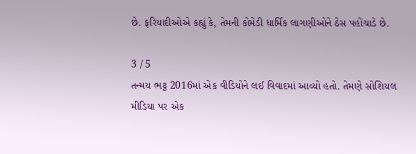છે. ફરિયાદીઓએ કહ્યું કે, તેમની કોમેડી ધાર્મિક લાગણીઓને ઠેસ પહોંચાડે છે.

3 / 5
તન્મય ભટ્ટ 2016માં એક વીડિયોને લઈ વિવાદમાં આવ્યો હતો. તેમણે સોશિયલ મીડિયા પર એક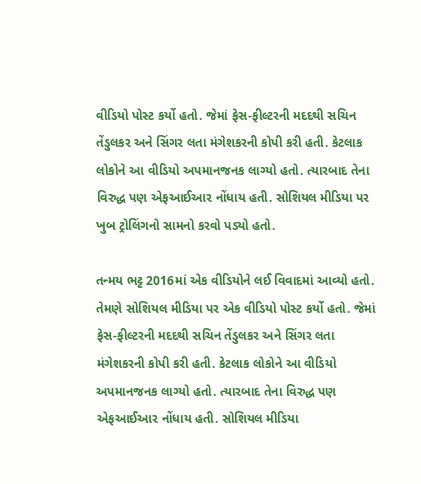વીડિયો પોસ્ટ કર્યો હતો. જેમાં ફેસ-ફીલ્ટરની મદદથી સચિન તેંડુલકર અને સિંગર લતા મંગેશકરની કોપી કરી હતી. કેટલાક લોકોને આ વીડિયો અપમાનજનક લાગ્યો હતો. ત્યારબાદ તેના વિરુદ્ધ પણ એફઆઈઆર નોંધાય હતી. સોશિયલ મીડિયા પર ખુબ ટ્રોલિંગનો સામનો કરવો પડ્યો હતો.

તન્મય ભટ્ટ 2016માં એક વીડિયોને લઈ વિવાદમાં આવ્યો હતો. તેમણે સોશિયલ મીડિયા પર એક વીડિયો પોસ્ટ કર્યો હતો. જેમાં ફેસ-ફીલ્ટરની મદદથી સચિન તેંડુલકર અને સિંગર લતા મંગેશકરની કોપી કરી હતી. કેટલાક લોકોને આ વીડિયો અપમાનજનક લાગ્યો હતો. ત્યારબાદ તેના વિરુદ્ધ પણ એફઆઈઆર નોંધાય હતી. સોશિયલ મીડિયા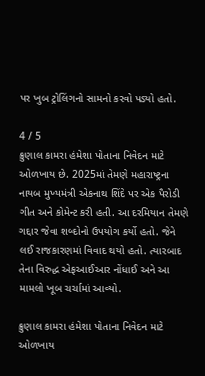પર ખુબ ટ્રોલિંગનો સામનો કરવો પડ્યો હતો.

4 / 5
ક્રુણાલ કામરા હંમેશા પોતાના નિવેદન માટે ઓળખાય છે. 2025માં તેમણે મહારાષ્ટ્રના નાયબ મુખ્યમંત્રી એકનાથ શિંદે પર એક પૈરોડી ગીત અને કોમેન્ટ કરી હતી. આ દરમિયાન તેમણે ગદ્દાર જેવા શબ્દોનો ઉપયોગ કર્યો હતો. જેને લઈ રાજકારણમાં વિવાદ થયો હતો. ત્યારબાદ તેના વિરુદ્ધ એફઆઈઆર નોંધાઈ અને આ મામલો ખૂબ ચર્ચામાં આવ્યો.

ક્રુણાલ કામરા હંમેશા પોતાના નિવેદન માટે ઓળખાય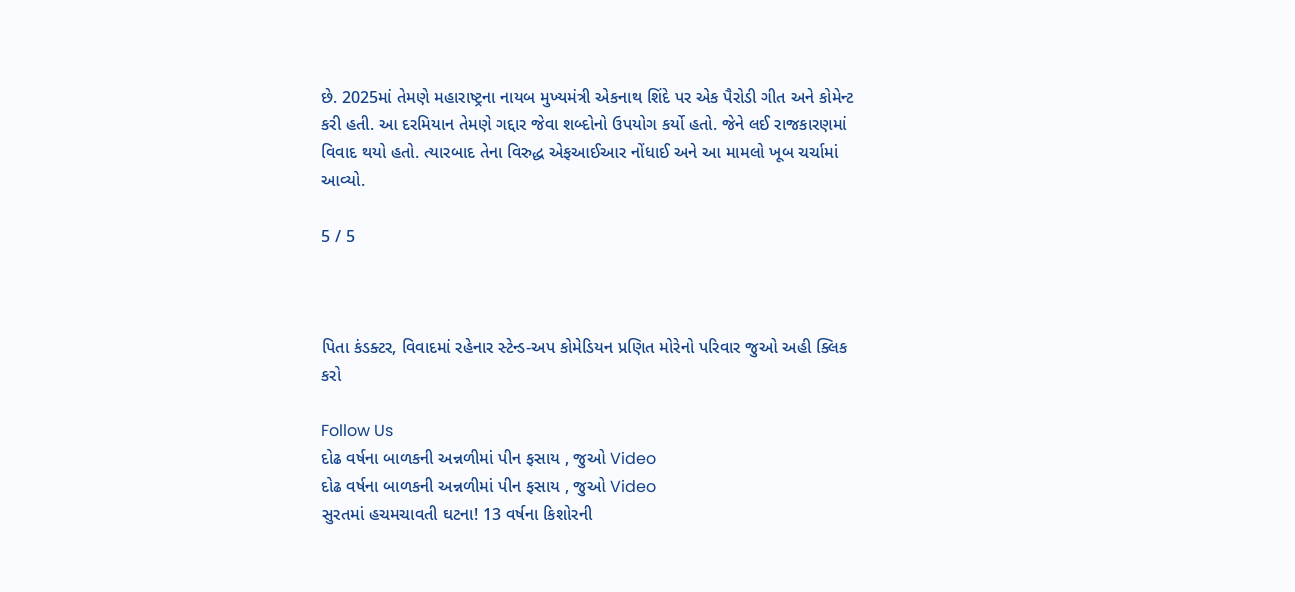છે. 2025માં તેમણે મહારાષ્ટ્રના નાયબ મુખ્યમંત્રી એકનાથ શિંદે પર એક પૈરોડી ગીત અને કોમેન્ટ કરી હતી. આ દરમિયાન તેમણે ગદ્દાર જેવા શબ્દોનો ઉપયોગ કર્યો હતો. જેને લઈ રાજકારણમાં વિવાદ થયો હતો. ત્યારબાદ તેના વિરુદ્ધ એફઆઈઆર નોંધાઈ અને આ મામલો ખૂબ ચર્ચામાં આવ્યો.

5 / 5



પિતા કંડક્ટર, વિવાદમાં રહેનાર સ્ટેન્ડ-અપ કોમેડિયન પ્રણિત મોરેનો પરિવાર જુઓ અહી ક્લિક કરો

Follow Us
દોઢ વર્ષના બાળકની અન્નળીમાં પીન ફસાય , જુઓ Video
દોઢ વર્ષના બાળકની અન્નળીમાં પીન ફસાય , જુઓ Video
સુરતમાં હચમચાવતી ઘટના! 13 વર્ષના કિશોરની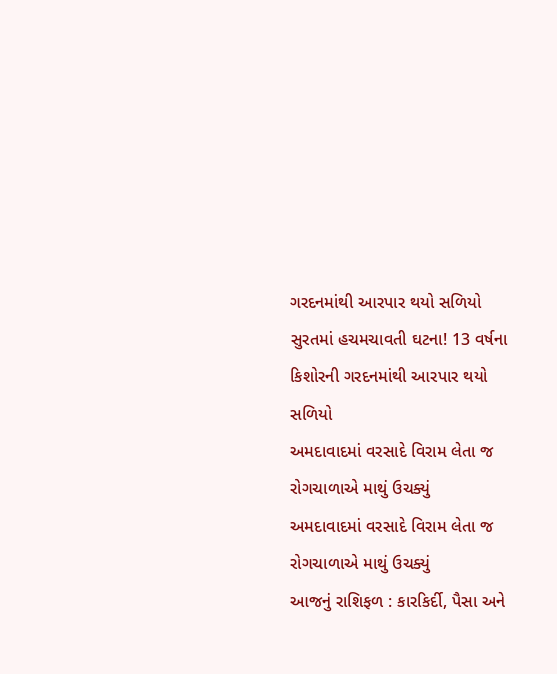ગરદનમાંથી આરપાર થયો સળિયો
સુરતમાં હચમચાવતી ઘટના! 13 વર્ષના કિશોરની ગરદનમાંથી આરપાર થયો સળિયો
અમદાવાદમાં વરસાદે વિરામ લેતા જ રોગચાળાએ માથું ઉચક્યું
અમદાવાદમાં વરસાદે વિરામ લેતા જ રોગચાળાએ માથું ઉચક્યું
આજનું રાશિફળ : કારકિર્દી, પૈસા અને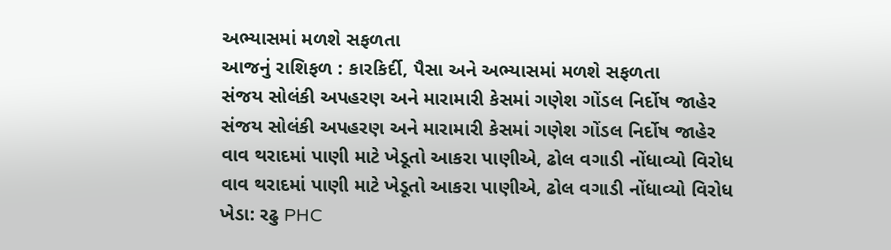અભ્યાસમાં મળશે સફળતા
આજનું રાશિફળ : કારકિર્દી, પૈસા અને અભ્યાસમાં મળશે સફળતા
સંજય સોલંકી અપહરણ અને મારામારી કેસમાં ગણેશ ગોંડલ નિર્દોષ જાહેર
સંજય સોલંકી અપહરણ અને મારામારી કેસમાં ગણેશ ગોંડલ નિર્દોષ જાહેર
વાવ થરાદમાં પાણી માટે ખેડૂતો આકરા પાણીએ, ઢોલ વગાડી નોંધાવ્યો વિરોધ
વાવ થરાદમાં પાણી માટે ખેડૂતો આકરા પાણીએ, ઢોલ વગાડી નોંધાવ્યો વિરોધ
ખેડા: રઢુ PHC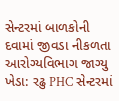સેન્ટરમાં બાળકોની દવામાં જીવડા નીકળતા આરોગ્યવિભાગ જાગ્યુ
ખેડા: રઢુ PHC સેન્ટરમાં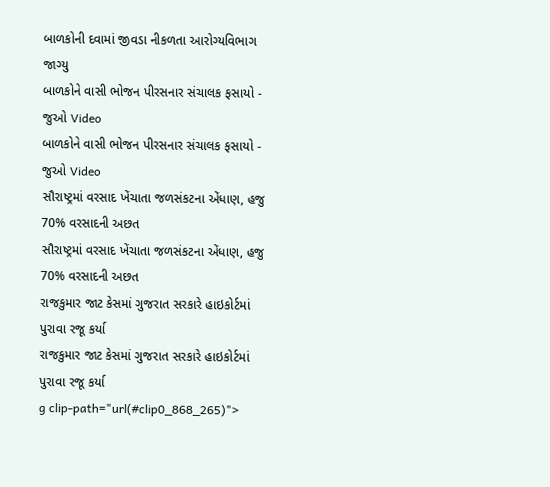બાળકોની દવામાં જીવડા નીકળતા આરોગ્યવિભાગ જાગ્યુ
બાળકોને વાસી ભોજન પીરસનાર સંચાલક ફસાયો - જુઓ Video
બાળકોને વાસી ભોજન પીરસનાર સંચાલક ફસાયો - જુઓ Video
સૌરાષ્ટ્રમાં વરસાદ ખેંચાતા જળસંકટના એંધાણ, હજુ 70% વરસાદની અછત
સૌરાષ્ટ્રમાં વરસાદ ખેંચાતા જળસંકટના એંધાણ, હજુ 70% વરસાદની અછત
રાજકુમાર જાટ કેસમાં ગુજરાત સરકારે હાઇકોર્ટમાં પુરાવા રજૂ કર્યા
રાજકુમાર જાટ કેસમાં ગુજરાત સરકારે હાઇકોર્ટમાં પુરાવા રજૂ કર્યા
g clip-path="url(#clip0_868_265)">